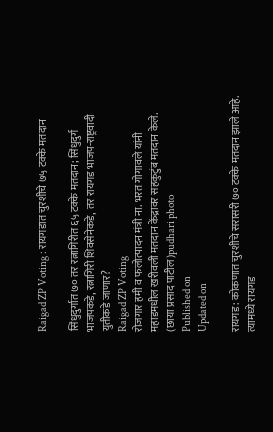Raigad ZP Voting : रायगडात चुरशीचे ७५ टक्के मतदान

सिंधुदुर्गात ७० तर रत्नागिरीत ६५ टक्के मतदान; सिंधुदुर्ग भाजपकडे, रत्नागिरी शिवसेनेकडे, तर रायगड भाजप-राष्ट्रवादी युतीकडे जाणार?
Raigad ZP Voting
रोजगार हमी व फलोत्पादन मंत्री ना. भरत गोगावले यांनी महाडमधील खरीवली मतदान केंद्रावर सहकुटुंब मतदान केले. (छाया प्रसाद पाटील)pudhari photo
Published on
Updated on

रायगड : कोकणात चुरशीचे सरासरी ७० टक्के मतदान झाले आहे. त्यामध्ये रायगड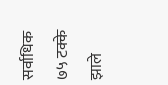सर्वाधिक ७५ टक्के झाले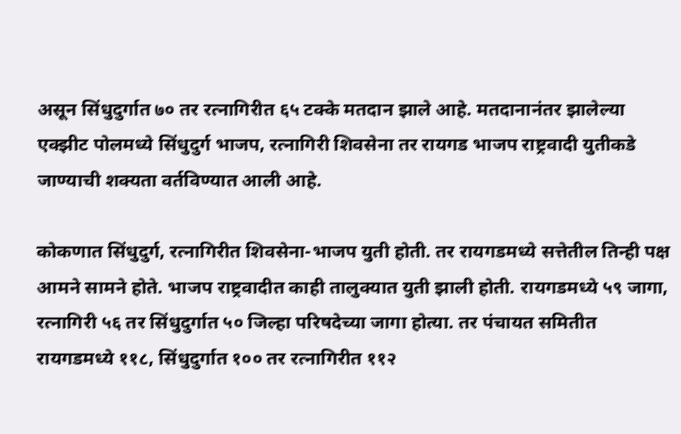असून सिंधुदुर्गात ७० तर रत्नागिरीत ६५ टक्के मतदान झाले आहे. मतदानानंतर झालेल्या एक्झीट पोलमध्ये सिंधुदुर्ग भाजप, रत्नागिरी शिवसेना तर रायगड भाजप राष्ट्रवादी युतीकडे जाण्याची शक्यता वर्तविण्यात आली आहे.

कोकणात सिंधुदुर्ग, रत्नागिरीत शिवसेना-भाजप युती होती. तर रायगडमध्ये सत्तेतील तिन्ही पक्ष आमने सामने होते. भाजप राष्ट्रवादीत काही तालुक्यात युती झाली होती. रायगडमध्ये ५९ जागा, रत्नागिरी ५६ तर सिंधुदुर्गात ५० जिल्हा परिषदेच्या जागा होत्या. तर पंचायत समितीत रायगडमध्ये ११८, सिंधुदुर्गात १०० तर रत्नागिरीत ११२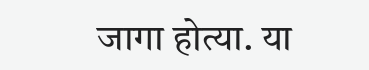जागा होत्या. या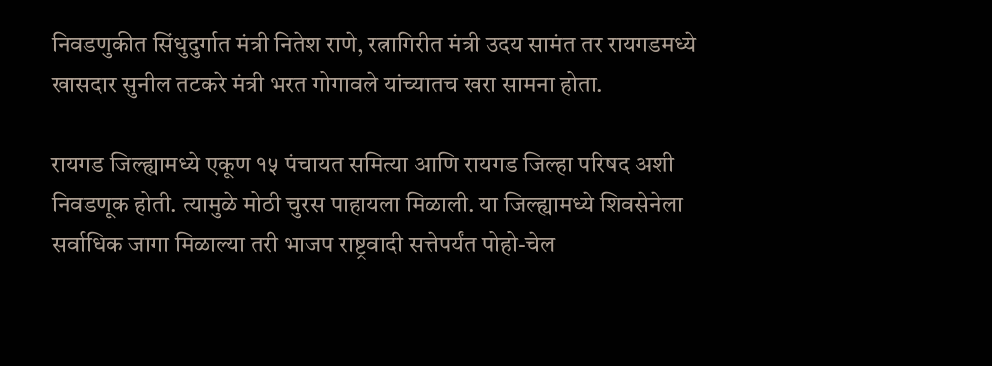निवडणुकीत सिंधुदुर्गात मंत्री नितेश राणे, रत्नागिरीत मंत्री उदय सामंत तर रायगडमध्ये खासदार सुनील तटकरे मंत्री भरत गोगावले यांच्यातच खरा सामना होता.

रायगड जिल्ह्यामध्ये एकूण १५ पंचायत समित्या आणि रायगड जिल्हा परिषद अशी निवडणूक होती. त्यामुळे मोठी चुरस पाहायला मिळाली. या जिल्ह्यामध्ये शिवसेनेला सर्वाधिक जागा मिळाल्या तरी भाजप राष्ट्रवादी सत्तेपर्यंत पोहो-चेल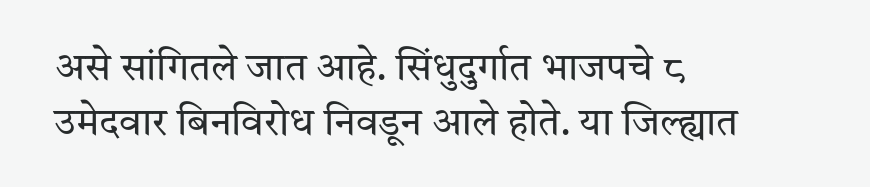असे सांगितले जात आहे. सिंधुदुर्गात भाजपचे ८ उमेदवार बिनविरोध निवडून आले होते. या जिल्ह्यात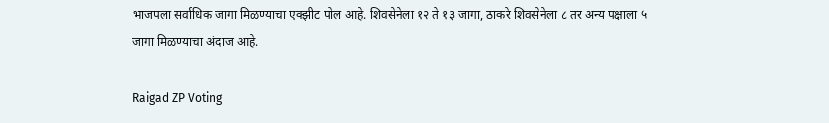भाजपला सर्वाधिक जागा मिळण्याचा एक्झीट पोल आहे. शिवसेनेला १२ ते १३ जागा, ठाकरे शिवसेनेला ८ तर अन्य पक्षाला ५ जागा मिळण्याचा अंदाज आहे.

Raigad ZP Voting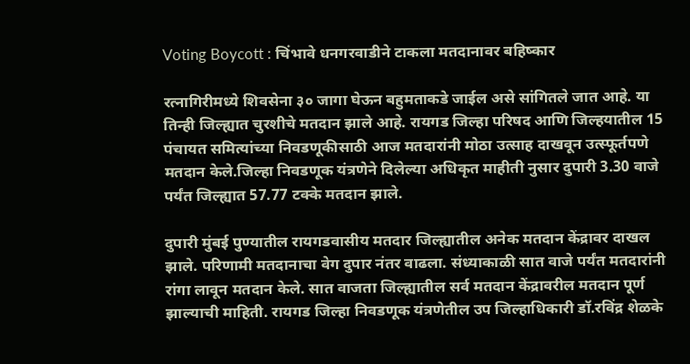Voting Boycott : चिंभावे धनगरवाडीने टाकला मतदानावर बहिष्कार

रत्नागिरीमध्ये शिवसेना ३० जागा घेऊन बहुमताकडे जाईल असे सांगितले जात आहे. या तिन्ही जिल्ह्यात चुरशीचे मतदान झाले आहे. रायगड जिल्हा परिषद आणि जिल्हयातील 15 पंचायत समित्यांच्या निवडणूकीसाठी आज मतदारांनी मोठा उत्साह दाखवून उत्स्फूर्तपणे मतदान केले.जिल्हा निवडणूक यंत्रणेने दिलेल्या अधिकृत माहीती नुसार दुपारी 3.30 वाजे पर्यंत जिल्ह्यात 57.77 टक्के मतदान झाले.

दुपारी मुंबई पुण्यातील रायगडवासीय मतदार जिल्ह्यातील अनेक मतदान केंद्रावर दाखल झाले. परिणामी मतदानाचा वेग दुपार नंतर वाढला. संध्याकाळी सात वाजे पर्यंत मतदारांनी रांगा लावून मतदान केले. सात वाजता जिल्ह्यातील सर्व मतदान केंद्रावरील मतदान पूर्ण झाल्याची माहिती. रायगड जिल्हा निवडणूक यंत्रणेतील उप जिल्हाधिकारी डॉ.रविंद्र शेळके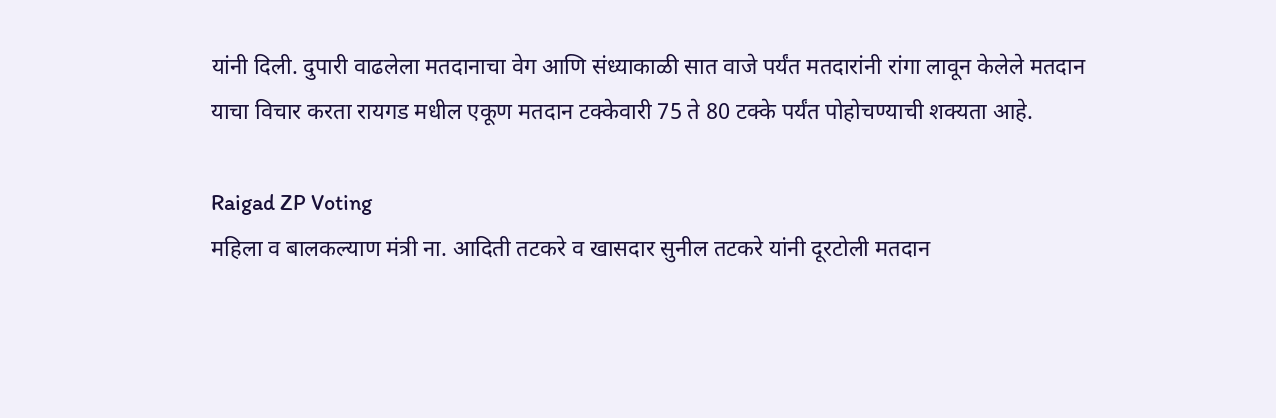यांनी दिली. दुपारी वाढलेला मतदानाचा वेग आणि संध्याकाळी सात वाजे पर्यंत मतदारांनी रांगा लावून केलेले मतदान याचा विचार करता रायगड मधील एकूण मतदान टक्केवारी 75 ते 80 टक्के पर्यंत पोहोचण्याची शक्यता आहे.

Raigad ZP Voting
महिला व बालकल्याण मंत्री ना. आदिती तटकरे व खासदार सुनील तटकरे यांनी दूरटोली मतदान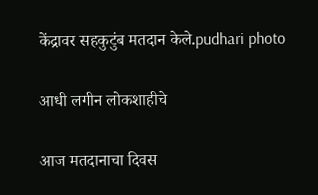केंद्रावर सहकुटुंब मतदान केले.pudhari photo

आधी लगीन लोकशाहीचे

आज मतदानाचा दिवस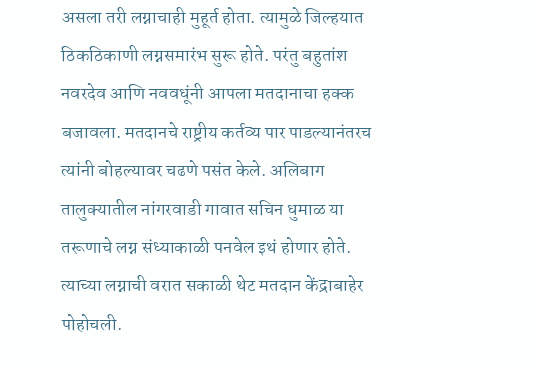असला तरी लग्नाचाही मुहूर्त होता. त्यामुळे जिल्हयात ठिकठिकाणी लग्नसमारंभ सुरू होते. परंतु बहुतांश नवरदेव आणि नववधूंनी आपला मतदानाचा हक्क बजावला. मतदानचे राष्ट्रीय कर्तव्य पार पाडल्यानंतरच त्यांनी बोहल्यावर चढणे पसंत केले. अलिबाग तालुक्यातील नांगरवाडी गावात सचिन धुमाळ या तरूणाचे लग्न संध्याकाळी पनवेल इथं होणार होते. त्याच्या लग्नाची वरात सकाळी थेट मतदान केंद्राबाहेर पोहोचली.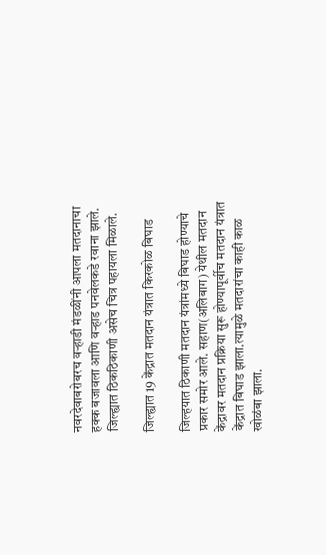नवरदेवाबरोबरच वऱ्हाडी मंडळींनी आपला मतदानाचा हक्क बजावला आणि वऱ्हाड पनवेलकडे रवाना झाले. जिल्ह्यात ठिकठिकाणी असेच चित्र पहायला मिळाले.

जिल्ह्यात 19 केंद्रात मतदान यंत्रात किरकोळ बिघाड

जिल्हयात ठिकाणी मतदान यंत्रांमध्ये बिघाड होण्याचे प्रकार समोर आले. सहाण(अलिबाग) येथील मतदान केंद्रावर मतदान प्रक्रिया सुरू होण्यापूर्वीच मतदान यंत्रात केंद्रात बिघाड झाला.त्यामुळे मतदारांचा काही काळ खोळंबा झाला.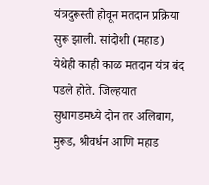यंत्रदुरूस्ती होवून मतदान प्रक्रिया सुरू झाली. सांदोशी (महाड) येथेही काही काळ मतदान यंत्र बंद पडले होते. जिल्हयात सुधागडमध्ये दोन तर अलिबाग, मुरूड, श्रीवर्धन आणि महाड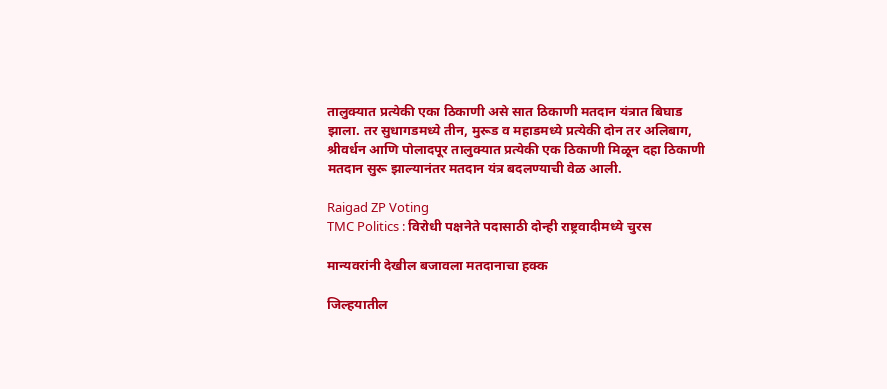तालुक्यात प्रत्येकी एका ठिकाणी असे सात ठिकाणी मतदान यंत्रात बिघाड झाला. तर सुधागडमध्ये तीन, मुरूड व महाडमध्ये प्रत्येकी दोन तर अलिबाग, श्रीवर्धन आणि पोलादपूर तालुक्यात प्रत्येकी एक ठिकाणी मिळून दहा ठिकाणी मतदान सुरू झाल्यानंतर मतदान यंत्र बदलण्याची वेळ आली.

Raigad ZP Voting
TMC Politics : विरोधी पक्षनेते पदासाठी दोन्ही राष्ट्रवादीमध्ये चुरस

मान्यवरांनी देखील बजावला मतदानाचा हक्क

जिल्हयातील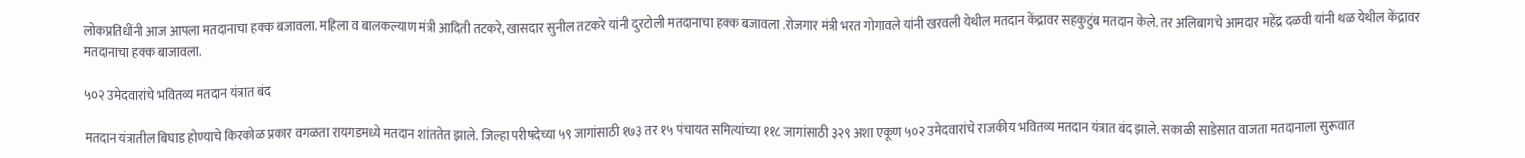लोकप्रतिधींनी आज आपला मतदानाचा हक्क बजावला. महिला व बालकल्याण मंत्री आदिती तटकरे, खासदार सुनील तटकरे यांनी दुरटोली मतदानाचा हक्क बजावला .रोजगार मंत्री भरत गोगावले यांनी खरवली येथील मतदान केंद्रावर सहकुटुंब मतदान केले. तर अलिबागचे आमदार महेंद्र दळवी यांनी थळ येथील केंद्रावर मतदानाचा हक्क बाजावला.

५०२ उमेदवारांचे भवितव्य मतदान यंत्रात बंद

मतदान यंत्रातील बिघाड होण्याचे किरकोळ प्रकार वगळता रायगडमध्ये मतदान शांततेत झाले. जिल्हा परीषदेच्या ५९ जागांसाठी १७३ तर १५ पंचायत समित्यांच्या ११८ जागांसाठी ३२९ अशा एकूण ५०२ उमेदवारांचे राजकीय भवितव्य मतदान यंत्रात बंद झाले. सकाळी साडेसात वाजता मतदानाला सुरूवात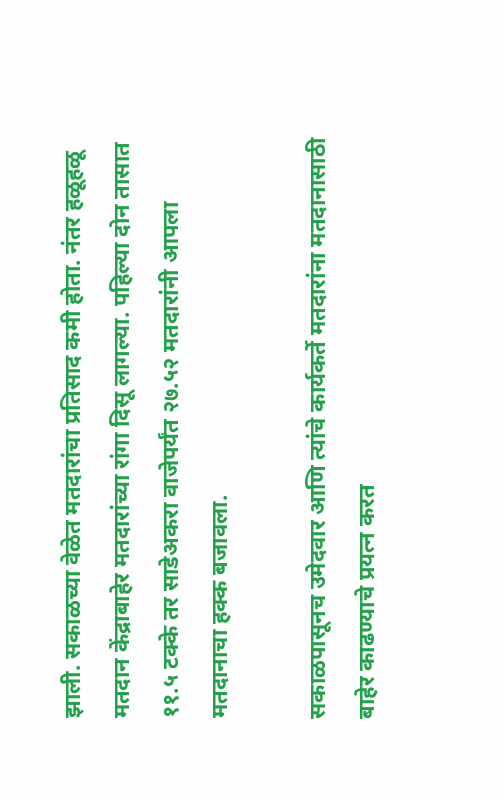झाली. सकाळच्या वेळेत मतदारांचा प्रतिसाद कमी होता. नंतर हळूहळू मतदान केंद्राबाहेर मतदारांच्या रांगा दिसू लागल्या. पहिल्या दोन तासात ११.५ टक्के तर साडेअकरा वाजेपर्यंत २७.५२ मतदारांनी आपला मतदानाचा हक्क बजावला.

सकाळपासूनच उमेदवार आणि त्यांचे कार्यकर्ते मतदारांना मतदानासाठी बाहेर काढण्याचे प्रयत्न करत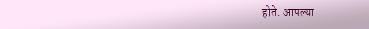होते. आपल्या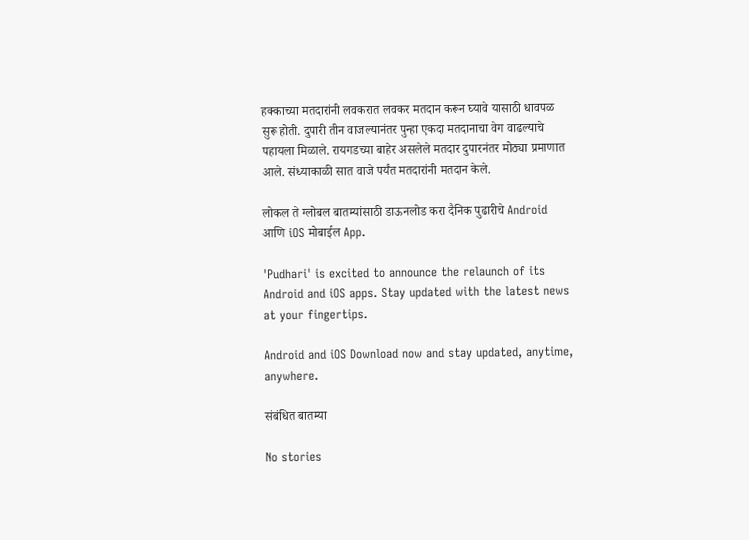हक्काच्या मतदारांनी लवकरात लवकर मतदान करून घ्यावे यासाठी धावपळ सुरू होती. दुपारी तीन वाजल्यानंतर पुन्हा एकदा मतदानाचा वेग वाढल्याचे पहायला मिळाले. रायगडच्या बाहेर असलेले मतदार दुपारनंतर मोठ्या प्रमाणात आले. संध्याकाळी सात वाजे पर्यंत मतदारांनी मतदान केले.

लोकल ते ग्लोबल बातम्यांसाठी डाऊनलोड करा दैनिक पुढारीचे Android आणि iOS मोबाईल App.

'Pudhari' is excited to announce the relaunch of its Android and iOS apps. Stay updated with the latest news at your fingertips.

Android and iOS Download now and stay updated, anytime, anywhere.

संबंधित बातम्या

No stories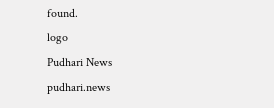found.
logo
Pudhari News
pudhari.news